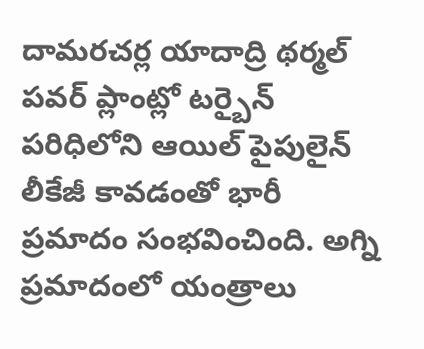దామరచర్ల యాదాద్రి థర్మల్ పవర్ ప్లాంట్లో టర్బైన్ పరిధిలోని ఆయిల్ పైపులైన్ లీకేజీ కావడంతో భారీ ప్రమాదం సంభవించింది. అగ్ని ప్రమాదంలో యంత్రాలు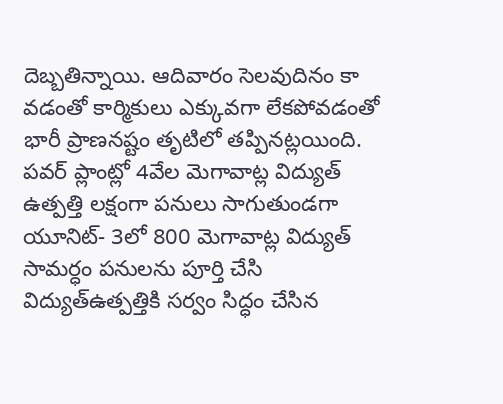దెబ్బతిన్నాయి. ఆదివారం సెలవుదినం కా వడంతో కార్మికులు ఎక్కువగా లేకపోవడంతో భారీ ప్రాణనష్టం తృటిలో తప్పినట్లయింది. పవర్ ప్లాంట్లో 4వేల మెగావాట్ల విద్యుత్ ఉత్పత్తి లక్షంగా పనులు సాగుతుండగా యూనిట్- 3లో 800 మెగావాట్ల విద్యుత్ సామర్ధం పనులను పూర్తి చేసి విద్యుత్ఉత్పత్తికి సర్వం సిద్ధం చేసిన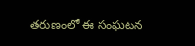తరుణంలో ఈ సంఘటన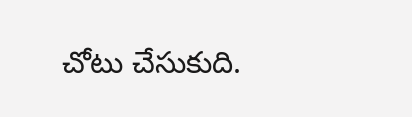చోటు చేసుకుది.